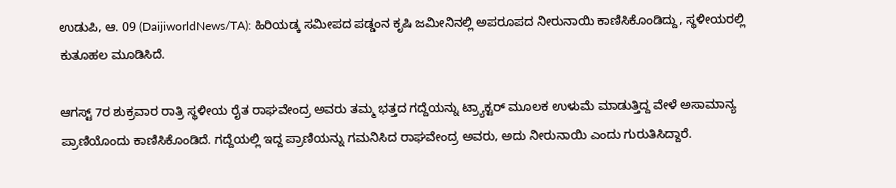ಉಡುಪಿ, ಆ. 09 (DaijiworldNews/TA): ಹಿರಿಯಡ್ಕ ಸಮೀಪದ ಪಡ್ಡಂನ ಕೃಷಿ ಜಮೀನಿನಲ್ಲಿ ಅಪರೂಪದ ನೀರುನಾಯಿ ಕಾಣಿಸಿಕೊಂಡಿದ್ದು, ಸ್ಥಳೀಯರಲ್ಲಿ ಕುತೂಹಲ ಮೂಡಿಸಿದೆ.

ಆಗಸ್ಟ್ 7ರ ಶುಕ್ರವಾರ ರಾತ್ರಿ ಸ್ಥಳೀಯ ರೈತ ರಾಘವೇಂದ್ರ ಅವರು ತಮ್ಮ ಭತ್ತದ ಗದ್ದೆಯನ್ನು ಟ್ರ್ಯಾಕ್ಟರ್ ಮೂಲಕ ಉಳುಮೆ ಮಾಡುತ್ತಿದ್ದ ವೇಳೆ ಅಸಾಮಾನ್ಯ ಪ್ರಾಣಿಯೊಂದು ಕಾಣಿಸಿಕೊಂಡಿದೆ. ಗದ್ದೆಯಲ್ಲಿ ಇದ್ದ ಪ್ರಾಣಿಯನ್ನು ಗಮನಿಸಿದ ರಾಘವೇಂದ್ರ ಅವರು, ಅದು ನೀರುನಾಯಿ ಎಂದು ಗುರುತಿಸಿದ್ದಾರೆ.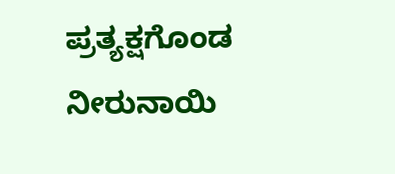ಪ್ರತ್ಯಕ್ಷಗೊಂಡ ನೀರುನಾಯಿ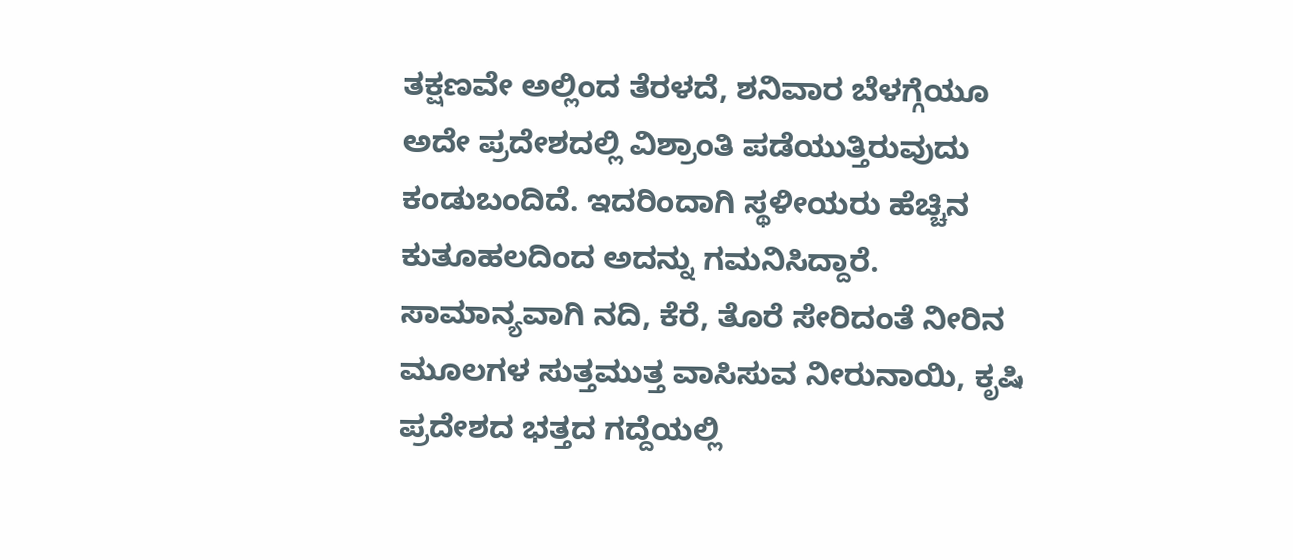ತಕ್ಷಣವೇ ಅಲ್ಲಿಂದ ತೆರಳದೆ, ಶನಿವಾರ ಬೆಳಗ್ಗೆಯೂ ಅದೇ ಪ್ರದೇಶದಲ್ಲಿ ವಿಶ್ರಾಂತಿ ಪಡೆಯುತ್ತಿರುವುದು ಕಂಡುಬಂದಿದೆ. ಇದರಿಂದಾಗಿ ಸ್ಥಳೀಯರು ಹೆಚ್ಚಿನ ಕುತೂಹಲದಿಂದ ಅದನ್ನು ಗಮನಿಸಿದ್ದಾರೆ.
ಸಾಮಾನ್ಯವಾಗಿ ನದಿ, ಕೆರೆ, ತೊರೆ ಸೇರಿದಂತೆ ನೀರಿನ ಮೂಲಗಳ ಸುತ್ತಮುತ್ತ ವಾಸಿಸುವ ನೀರುನಾಯಿ, ಕೃಷಿ ಪ್ರದೇಶದ ಭತ್ತದ ಗದ್ದೆಯಲ್ಲಿ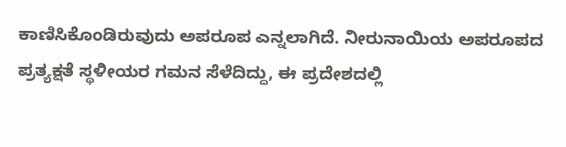ಕಾಣಿಸಿಕೊಂಡಿರುವುದು ಅಪರೂಪ ಎನ್ನಲಾಗಿದೆ. ನೀರುನಾಯಿಯ ಅಪರೂಪದ ಪ್ರತ್ಯಕ್ಷತೆ ಸ್ಥಳೀಯರ ಗಮನ ಸೆಳೆದಿದ್ದು, ಈ ಪ್ರದೇಶದಲ್ಲಿ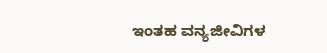ಇಂತಹ ವನ್ಯಜೀವಿಗಳ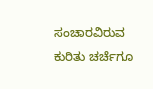ಸಂಚಾರವಿರುವ ಕುರಿತು ಚರ್ಚೆಗೂ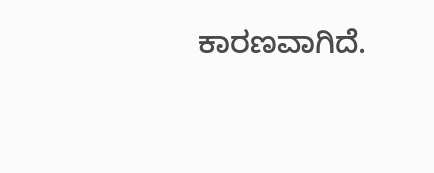ಕಾರಣವಾಗಿದೆ.